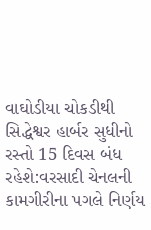વાઘોડીયા ચોકડીથી સિદ્ધેશ્વર હાર્બર સુધીનો રસ્તો 15 દિવસ બંધ રહેશે:વરસાદી ચેનલની કામગીરીના પગલે નિર્ણય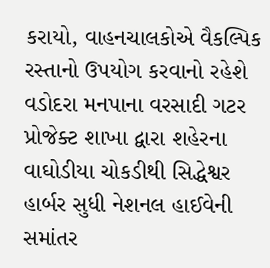કરાયો, વાહનચાલકોએ વૈકલ્પિક રસ્તાનો ઉપયોગ કરવાનો રહેશે
વડોદરા મનપાના વરસાદી ગટર પ્રોજેક્ટ શાખા દ્વારા શહેરના વાઘોડીયા ચોકડીથી સિદ્ધેશ્વર હાર્બર સુધી નેશનલ હાઈવેની સમાંતર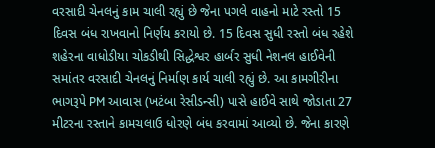વરસાદી ચેનલનું કામ ચાલી રહ્યું છે જેના પગલે વાહનો માટે રસ્તો 15 દિવસ બંધ રાખવાનો નિર્ણય કરાયો છે. 15 દિવસ સુધી રસ્તો બંધ રહેશે
શહેરના વાધોડીયા ચોકડીથી સિદ્ધેશ્વર હાર્બર સુધી નેશનલ હાઈવેની સમાંતર વરસાદી ચેનલનું નિર્માણ કાર્ય ચાલી રહ્યું છે. આ કામગીરીના ભાગરૂપે PM આવાસ (ખટંબા રેસીડન્સી) પાસે હાઈવે સાથે જોડાતા 27 મીટરના રસ્તાને કામચલાઉ ધોરણે બંધ કરવામાં આવ્યો છે. જેના કારણે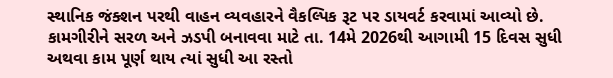સ્થાનિક જંક્શન પરથી વાહન વ્યવહારને વૈકલ્પિક રૂટ પર ડાયવર્ટ કરવામાં આવ્યો છે. કામગીરીને સરળ અને ઝડપી બનાવવા માટે તા. 14મે 2026થી આગામી 15 દિવસ સુધી અથવા કામ પૂર્ણ થાય ત્યાં સુધી આ રસ્તો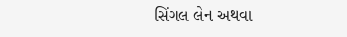સિંગલ લેન અથવા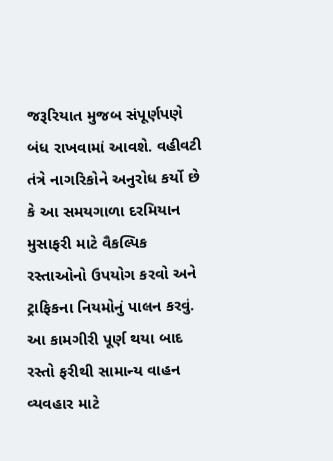જરૂરિયાત મુજબ સંપૂર્ણપણે બંધ રાખવામાં આવશે. વહીવટી તંત્રે નાગરિકોને અનુરોધ કર્યો છે કે આ સમયગાળા દરમિયાન મુસાફરી માટે વૈકલ્પિક રસ્તાઓનો ઉપયોગ કરવો અને ટ્રાફિકના નિયમોનું પાલન કરવું. આ કામગીરી પૂર્ણ થયા બાદ રસ્તો ફરીથી સામાન્ય વાહન વ્યવહાર માટે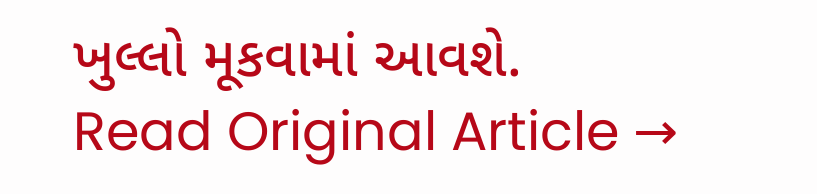ખુલ્લો મૂકવામાં આવશે.
Read Original Article →